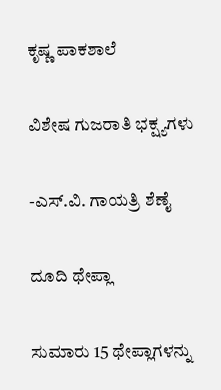ಕೃಷ್ಣ ಪಾಕಶಾಲೆ

ವಿಶೇಷ ಗುಜರಾತಿ ಭಕ್ಷ್ಯಗಳು

-ಎಸ್.ವಿ. ಗಾಯತ್ರಿ ಶೆಣೈ

ದೂದಿ ಥೇಪ್ಲಾ

ಸುಮಾರು 15 ಥೇಪ್ಲಾಗಳನ್ನು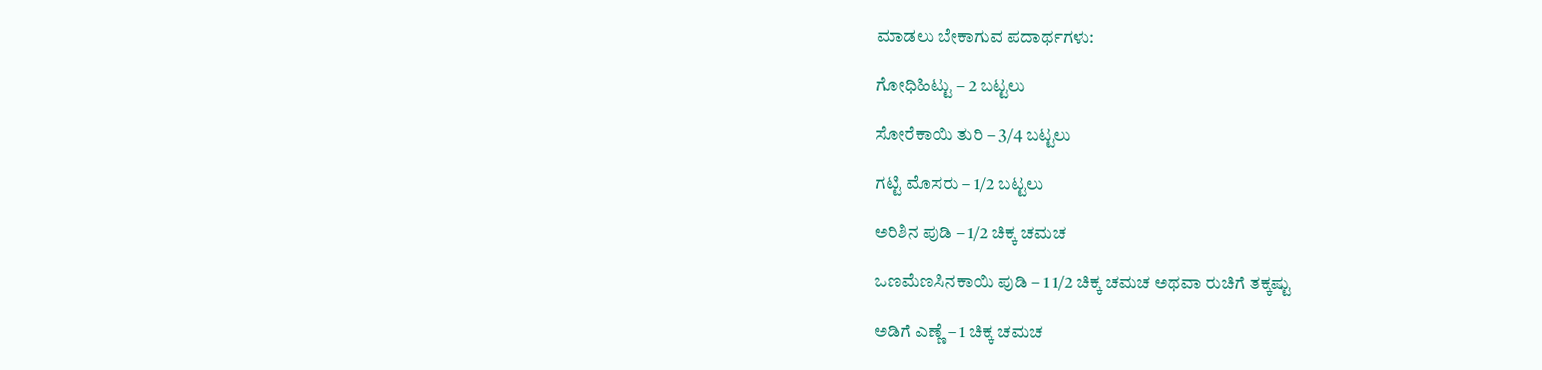ಮಾಡಲು ಬೇಕಾಗುವ ಪದಾರ್ಥಗಳು:

ಗೋಧಿಹಿಟ್ಟು – 2 ಬಟ್ಟಲು

ಸೋರೆಕಾಯಿ ತುರಿ – 3/4 ಬಟ್ಟಲು

ಗಟ್ಟಿ ಮೊಸರು – 1/2 ಬಟ್ಟಲು

ಅರಿಶಿನ ಪುಡಿ – 1/2 ಚಿಕ್ಕ ಚಮಚ

ಒಣಮೆಣಸಿನಕಾಯಿ ಪುಡಿ – 1 1/2 ಚಿಕ್ಕ ಚಮಚ ಅಥವಾ ರುಚಿಗೆ ತಕ್ಕಷ್ಟು

ಅಡಿಗೆ ಎಣ್ಣೆ – 1 ಚಿಕ್ಕ ಚಮಚ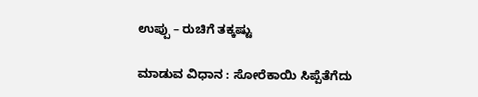ಉಪ್ಪು – ರುಚಿಗೆ ತಕ್ಕಷ್ಟು

ಮಾಡುವ ವಿಧಾನ : ಸೋರೆಕಾಯಿ ಸಿಪ್ಪೆತೆಗೆದು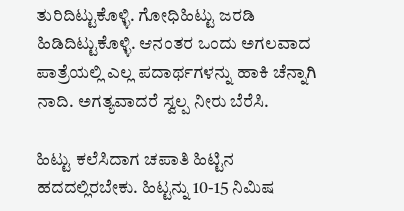ತುರಿದಿಟ್ಟುಕೊಳ್ಳಿ. ಗೋಧಿಹಿಟ್ಟು ಜರಡಿ ಹಿಡಿದಿಟ್ಟುಕೊಳ್ಳಿ. ಆನಂತರ ಒಂದು ಅಗಲವಾದ ಪಾತ್ರೆಯಲ್ಲಿ ಎಲ್ಲ ಪದಾರ್ಥಗಳನ್ನು ಹಾಕಿ ಚೆನ್ನಾಗಿ ನಾದಿ. ಅಗತ್ಯವಾದರೆ ಸ್ವಲ್ಪ ನೀರು ಬೆರೆಸಿ.

ಹಿಟ್ಟು ಕಲೆಸಿದಾಗ ಚಪಾತಿ ಹಿಟ್ಟಿನ ಹದದಲ್ಲಿರಬೇಕು. ಹಿಟ್ಟನ್ನು 10-15 ನಿಮಿಷ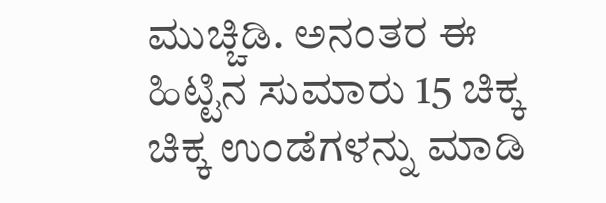ಮುಚ್ಚಿಡಿ. ಅನಂತರ ಈ ಹಿಟ್ಟಿನ ಸುಮಾರು 15 ಚಿಕ್ಕ ಚಿಕ್ಕ ಉಂಡೆಗಳನ್ನು ಮಾಡಿ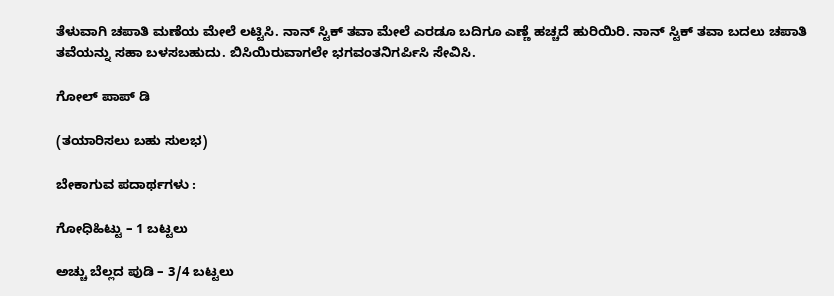ತೆಳುವಾಗಿ ಚಪಾತಿ ಮಣೆಯ ಮೇಲೆ ಲಟ್ಟಿಸಿ. ನಾನ್ ಸ್ಟಿಕ್ ತವಾ ಮೇಲೆ ಎರಡೂ ಬದಿಗೂ ಎಣ್ಣೆ ಹಚ್ಚದೆ ಹುರಿಯಿರಿ. ನಾನ್‌ ಸ್ಟಿಕ್ ತವಾ ಬದಲು ಚಪಾತಿ ತವೆಯನ್ನು ಸಹಾ ಬಳಸಬಹುದು. ಬಿಸಿಯಿರುವಾಗಲೇ ಭಗವಂತನಿಗರ್ಪಿಸಿ ಸೇವಿಸಿ.

ಗೋಲ್‌ ಪಾಪ್‌ ಡಿ

(ತಯಾರಿಸಲು ಬಹು ಸುಲಭ)

ಬೇಕಾಗುವ ಪದಾರ್ಥಗಳು :

ಗೋಧಿಹಿಟ್ಟು – 1 ಬಟ್ಟಲು

ಅಚ್ಚು ಬೆಲ್ಲದ ಪುಡಿ – 3/4 ಬಟ್ಟಲು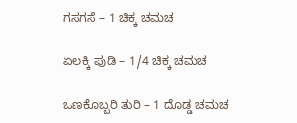ಗಸಗಸೆ – 1 ಚಿಕ್ಕ ಚಮಚ

ಏಲಕ್ಕಿ ಪುಡಿ – 1/4 ಚಿಕ್ಕ ಚಮಚ

ಒಣಕೊಬ್ಬರಿ ತುರಿ – 1 ದೊಡ್ಡ ಚಮಚ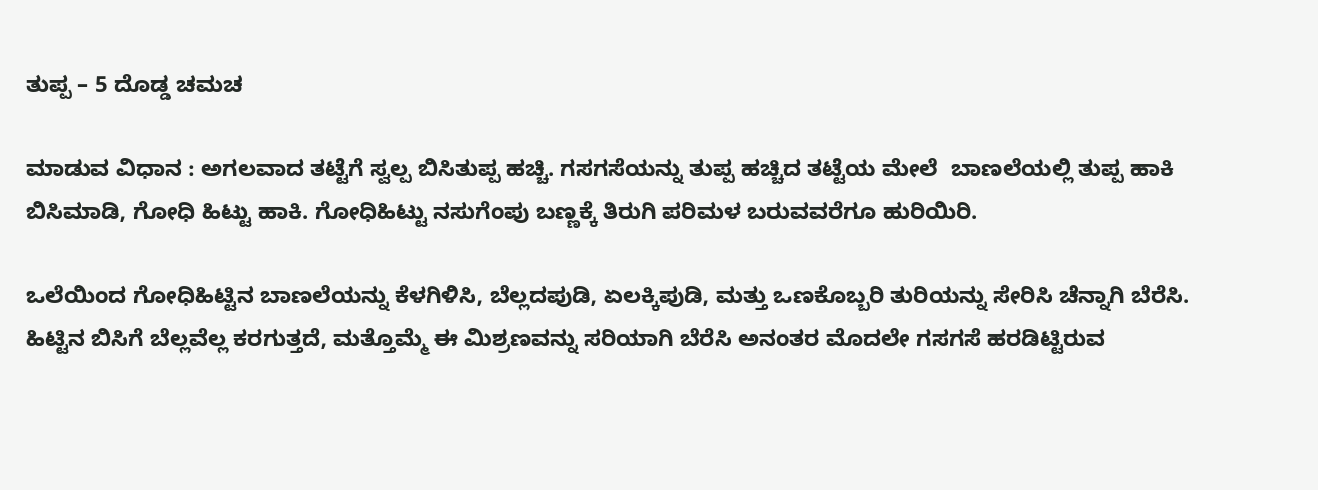ತುಪ್ಪ – 5 ದೊಡ್ಡ ಚಮಚ

ಮಾಡುವ ವಿಧಾನ : ಅಗಲವಾದ ತಟ್ಟೆಗೆ ಸ್ವಲ್ಪ ಬಿಸಿತುಪ್ಪ ಹಚ್ಚಿ. ಗಸಗಸೆಯನ್ನು ತುಪ್ಪ ಹಚ್ಚಿದ ತಟ್ಟೆಯ ಮೇಲೆ  ಬಾಣಲೆಯಲ್ಲಿ ತುಪ್ಪ ಹಾಕಿ ಬಿಸಿಮಾಡಿ, ಗೋಧಿ ಹಿಟ್ಟು ಹಾಕಿ. ಗೋಧಿಹಿಟ್ಟು ನಸುಗೆಂಪು ಬಣ್ಣಕ್ಕೆ ತಿರುಗಿ ಪರಿಮಳ ಬರುವವರೆಗೂ ಹುರಿಯಿರಿ.

ಒಲೆಯಿಂದ ಗೋಧಿಹಿಟ್ಟಿನ ಬಾಣಲೆಯನ್ನು ಕೆಳಗಿಳಿಸಿ, ಬೆಲ್ಲದಪುಡಿ, ಏಲಕ್ಕಿಪುಡಿ, ಮತ್ತು ಒಣಕೊಬ್ಬರಿ ತುರಿಯನ್ನು ಸೇರಿಸಿ ಚೆನ್ನಾಗಿ ಬೆರೆಸಿ. ಹಿಟ್ಟಿನ ಬಿಸಿಗೆ ಬೆಲ್ಲವೆಲ್ಲ ಕರಗುತ್ತದೆ, ಮತ್ತೊಮ್ಮೆ ಈ ಮಿಶ್ರಣವನ್ನು ಸರಿಯಾಗಿ ಬೆರೆಸಿ ಅನಂತರ ಮೊದಲೇ ಗಸಗಸೆ ಹರಡಿಟ್ಟಿರುವ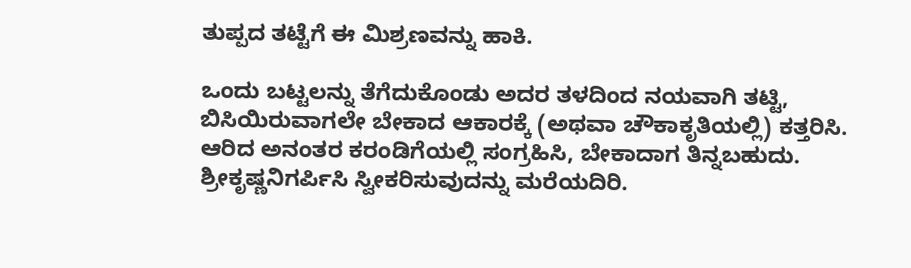ತುಪ್ಪದ ತಟ್ಟೆಗೆ ಈ ಮಿಶ್ರಣವನ್ನು ಹಾಕಿ.

ಒಂದು ಬಟ್ಟಲನ್ನು ತೆಗೆದುಕೊಂಡು ಅದರ ತಳದಿಂದ ನಯವಾಗಿ ತಟ್ಟಿ, ಬಿಸಿಯಿರುವಾಗಲೇ ಬೇಕಾದ ಆಕಾರಕ್ಕೆ (ಅಥವಾ ಚೌಕಾಕೃತಿಯಲ್ಲಿ) ಕತ್ತರಿಸಿ. ಆರಿದ ಅನಂತರ ಕರಂಡಿಗೆಯಲ್ಲಿ ಸಂಗ್ರಹಿಸಿ, ಬೇಕಾದಾಗ ತಿನ್ನಬಹುದು. ಶ್ರೀಕೃಷ್ಣನಿಗರ್ಪಿಸಿ ಸ್ವೀಕರಿಸುವುದನ್ನು ಮರೆಯದಿರಿ.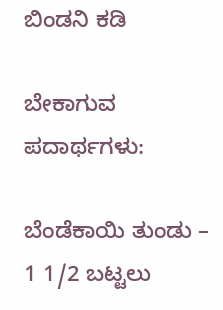ಬಿಂಡನಿ ಕಡಿ

ಬೇಕಾಗುವ ಪದಾರ್ಥಗಳು:

ಬೆಂಡೆಕಾಯಿ ತುಂಡು – 1 1/2 ಬಟ್ಟಲು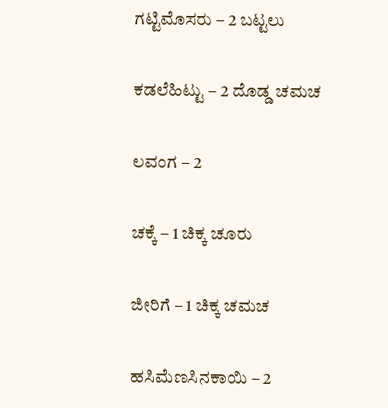ಗಟ್ಟಿಮೊಸರು – 2 ಬಟ್ಟಲು

ಕಡಲೆಹಿಟ್ಟು – 2 ದೊಡ್ಡ ಚಮಚ

ಲವಂಗ – 2

ಚಕ್ಕೆ – 1 ಚಿಕ್ಕ ಚೂರು

ಜೀರಿಗೆ – 1 ಚಿಕ್ಕ ಚಮಚ

ಹಸಿಮೆಣಸಿನಕಾಯಿ – 2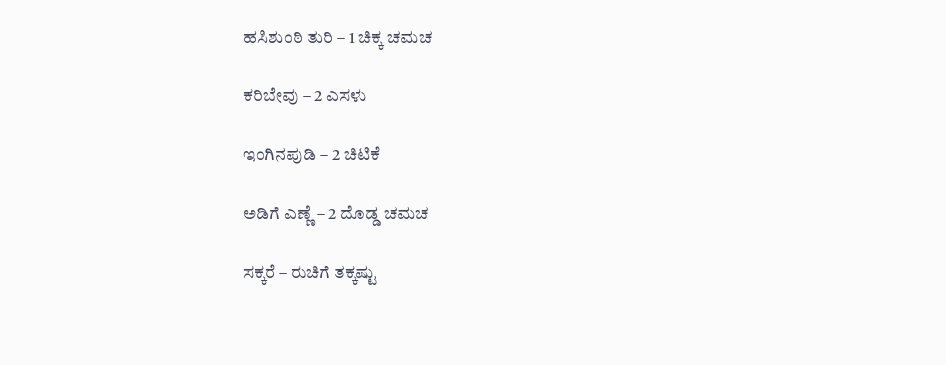ಹಸಿಶುಂಠಿ ತುರಿ – 1 ಚಿಕ್ಕ ಚಮಚ

ಕರಿಬೇವು – 2 ಎಸಳು

ಇಂಗಿನಪುಡಿ – 2 ಚಿಟಿಕೆ

ಅಡಿಗೆ ಎಣ್ಣೆ – 2 ದೊಡ್ಡ ಚಮಚ

ಸಕ್ಕರೆ – ರುಚಿಗೆ ತಕ್ಕಷ್ಟು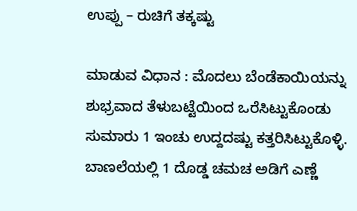ಉಪ್ಪು – ರುಚಿಗೆ ತಕ್ಕಷ್ಟು

ಮಾಡುವ ವಿಧಾನ : ಮೊದಲು ಬೆಂಡೆಕಾಯಿಯನ್ನು ಶುಭ್ರವಾದ ತೆಳುಬಟ್ಟೆಯಿಂದ ಒರೆಸಿಟ್ಟುಕೊಂಡು ಸುಮಾರು 1 ಇಂಚು ಉದ್ದದಷ್ಟು ಕತ್ತರಿಸಿಟ್ಟುಕೊಳ್ಳಿ. ಬಾಣಲೆಯಲ್ಲಿ 1 ದೊಡ್ಡ ಚಮಚ ಅಡಿಗೆ ಎಣ್ಣೆ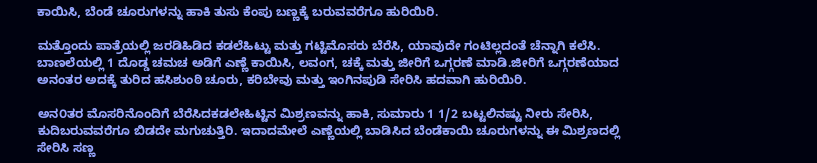ಕಾಯಿಸಿ, ಬೆಂಡೆ ಚೂರುಗಳನ್ನು ಹಾಕಿ ತುಸು ಕೆಂಪು ಬಣ್ಣಕ್ಕೆ ಬರುವವರೆಗೂ ಹುರಿಯಿರಿ.

ಮತ್ತೊಂದು ಪಾತ್ರೆಯಲ್ಲಿ ಜರಡಿಹಿಡಿದ ಕಡಲೆಹಿಟ್ಟು ಮತ್ತು ಗಟ್ಟಿಮೊಸರು ಬೆರೆಸಿ, ಯಾವುದೇ ಗಂಟಿಲ್ಲದಂತೆ ಚೆನ್ನಾಗಿ ಕಲೆಸಿ. ಬಾಣಲೆಯಲ್ಲಿ 1 ದೊಡ್ಡ ಚಮಚ ಅಡಿಗೆ ಎಣ್ಣೆ ಕಾಯಿಸಿ, ಲವಂಗ, ಚಕ್ಕೆ ಮತ್ತು ಜೀರಿಗೆ ಒಗ್ಗರಣೆ ಮಾಡಿ.ಜೀರಿಗೆ ಒಗ್ಗರಣೆಯಾದ ಅನಂತರ ಅದಕ್ಕೆ ತುರಿದ ಹಸಿಶುಂಠಿ ಚೂರು, ಕರಿಬೇವು ಮತ್ತು ಇಂಗಿನಪುಡಿ ಸೇರಿಸಿ ಹದವಾಗಿ ಹುರಿಯಿರಿ.

ಅನ೦ತರ ಮೊಸರಿನೊಂದಿಗೆ ಬೆರೆಸಿದಕಡಲೇಹಿಟ್ಟಿನ ಮಿಶ್ರಣವನ್ನು ಹಾಕಿ, ಸುಮಾರು 1 1/2 ಬಟ್ಟಲಿನಷ್ಟು ನೀರು ಸೇರಿಸಿ, ಕುದಿಬರುವವರೆಗೂ ಬಿಡದೇ ಮಗುಚುತ್ತಿರಿ. ಇದಾದಮೇಲೆ ಎಣ್ಣೆಯಲ್ಲಿ ಬಾಡಿಸಿದ ಬೆಂಡೆಕಾಯಿ ಚೂರುಗಳನ್ನು ಈ ಮಿಶ್ರಣದಲ್ಲಿ ಸೇರಿಸಿ ಸಣ್ಣ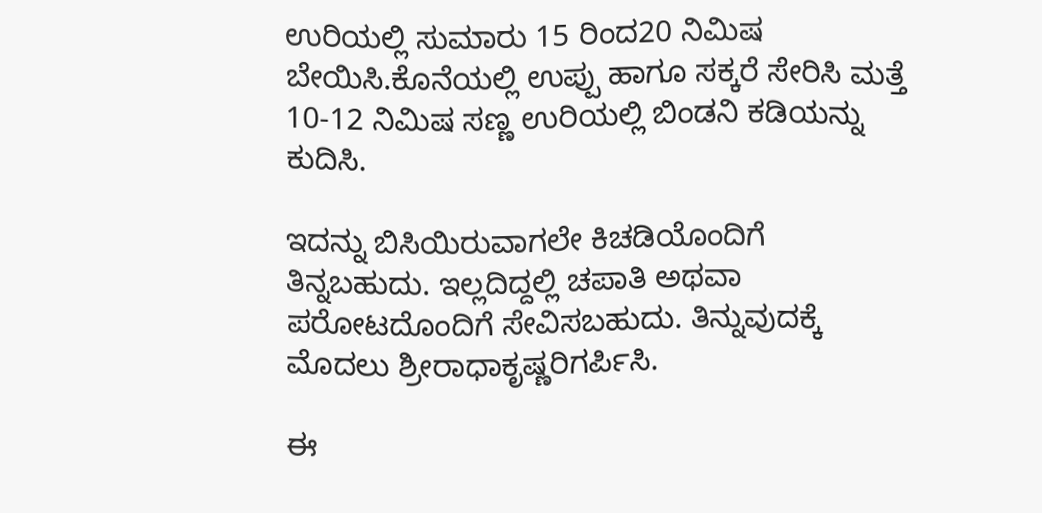ಉರಿಯಲ್ಲಿ ಸುಮಾರು 15 ರಿಂದ20 ನಿಮಿಷ ಬೇಯಿಸಿ.ಕೊನೆಯಲ್ಲಿ ಉಪ್ಪು ಹಾಗೂ ಸಕ್ಕರೆ ಸೇರಿಸಿ ಮತ್ತೆ 10-12 ನಿಮಿಷ ಸಣ್ಣ ಉರಿಯಲ್ಲಿ ಬಿಂಡನಿ ಕಡಿಯನ್ನು ಕುದಿಸಿ.

ಇದನ್ನು ಬಿಸಿಯಿರುವಾಗಲೇ ಕಿಚಡಿಯೊಂದಿಗೆ ತಿನ್ನಬಹುದು. ಇಲ್ಲದಿದ್ದಲ್ಲಿ ಚಪಾತಿ ಅಥವಾ ಪರೋಟದೊಂದಿಗೆ ಸೇವಿಸಬಹುದು. ತಿನ್ನುವುದಕ್ಕೆ ಮೊದಲು ಶ್ರೀರಾಧಾಕೃಷ್ಣರಿಗರ್ಪಿಸಿ.

ಈ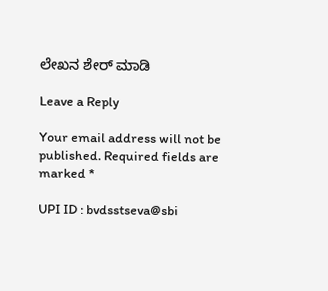ಲೇಖನ ಶೇರ್ ಮಾಡಿ

Leave a Reply

Your email address will not be published. Required fields are marked *

UPI ID : bvdsstseva@sbi